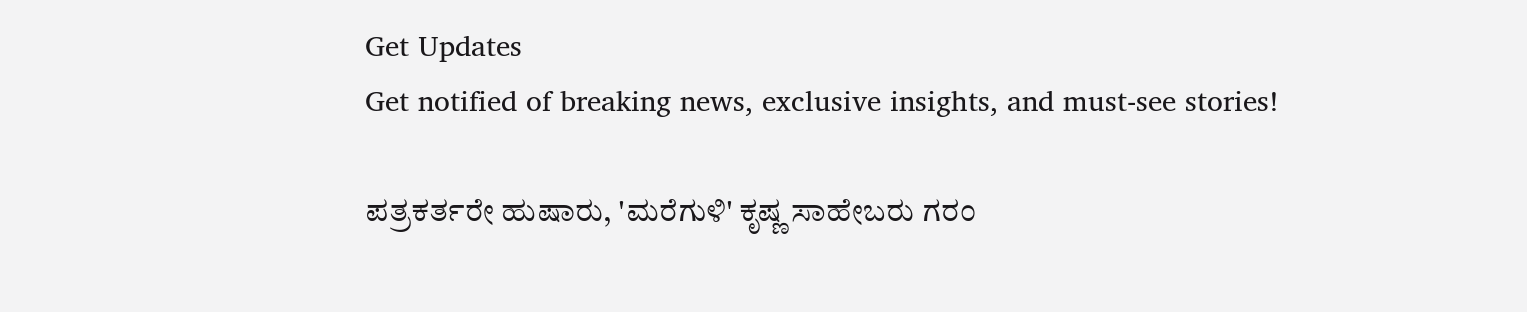Get Updates
Get notified of breaking news, exclusive insights, and must-see stories!

ಪತ್ರಕರ್ತರೇ ಹುಷಾರು, 'ಮರೆಗುಳಿ' ಕೃಷ್ಣ ಸಾಹೇಬರು ಗರಂ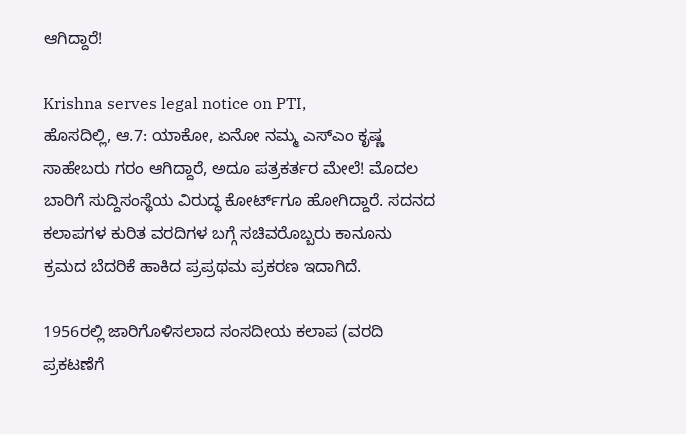ಆಗಿದ್ದಾರೆ!

Krishna serves legal notice on PTI,
ಹೊಸದಿಲ್ಲಿ, ಆ.7: ಯಾಕೋ, ಏನೋ ನಮ್ಮ ಎಸ್‌ಎಂ ಕೃಷ್ಣ ಸಾಹೇಬರು ಗರಂ ಆಗಿದ್ದಾರೆ, ಅದೂ ಪತ್ರಕರ್ತರ ಮೇಲೆ! ಮೊದಲ ಬಾರಿಗೆ ಸುದ್ದಿಸಂಸ್ಥೆಯ ವಿರುದ್ಧ ಕೋರ್ಟ್‌ಗೂ ಹೋಗಿದ್ದಾರೆ. ಸದನದ ಕಲಾಪಗಳ ಕುರಿತ ವರದಿಗಳ ಬಗ್ಗೆ ಸಚಿವರೊಬ್ಬರು ಕಾನೂನು ಕ್ರಮದ ಬೆದರಿಕೆ ಹಾಕಿದ ಪ್ರಪ್ರಥಮ ಪ್ರಕರಣ ಇದಾಗಿದೆ.

1956ರಲ್ಲಿ ಜಾರಿಗೊಳಿಸಲಾದ ಸಂಸದೀಯ ಕಲಾಪ (ವರದಿ ಪ್ರಕಟಣೆಗೆ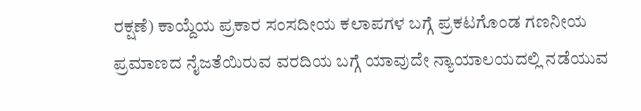ರಕ್ಷಣೆ) ಕಾಯ್ದೆಯ ಪ್ರಕಾರ ಸಂಸದೀಯ ಕಲಾಪಗಳ ಬಗ್ಗೆ ಪ್ರಕಟಗೊಂಡ ಗಣನೀಯ ಪ್ರಮಾಣದ ನೈಜತೆಯಿರುವ ವರದಿಯ ಬಗ್ಗೆ ಯಾವುದೇ ನ್ಯಾಯಾಲಯದಲ್ಲಿ ನಡೆಯುವ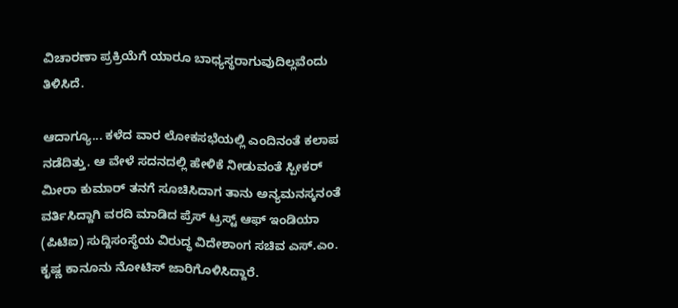ವಿಚಾರಣಾ ಪ್ರಕ್ರಿಯೆಗೆ ಯಾರೂ ಬಾಧ್ಯಸ್ಥರಾಗುವುದಿಲ್ಲವೆಂದು ತಿಳಿಸಿದೆ.

ಆದಾಗ್ಯೂ... ಕಳೆದ ವಾರ ಲೋಕಸಭೆಯಲ್ಲಿ ಎಂದಿನಂತೆ ಕಲಾಪ ನಡೆದಿತ್ತು. ಆ ವೇಳೆ ಸದನದಲ್ಲಿ ಹೇಳಿಕೆ ನೀಡುವಂತೆ ಸ್ಪೀಕರ್ ಮೀರಾ ಕುಮಾರ್ ತನಗೆ ಸೂಚಿಸಿದಾಗ ತಾನು ಅನ್ಯಮನಸ್ಕನಂತೆ ವರ್ತಿಸಿದ್ದಾಗಿ ವರದಿ ಮಾಡಿದ ಪ್ರೆಸ್ ಟ್ರಸ್ಟ್ ಆಫ್ ಇಂಡಿಯಾ (ಪಿಟಿಐ) ಸುದ್ದಿಸಂಸ್ಥೆಯ ವಿರುದ್ಧ ವಿದೇಶಾಂಗ ಸಚಿವ ಎಸ್.ಎಂ. ಕೃಷ್ಣ ಕಾನೂನು ನೋಟಿಸ್ ಜಾರಿಗೊಳಿಸಿದ್ದಾರೆ.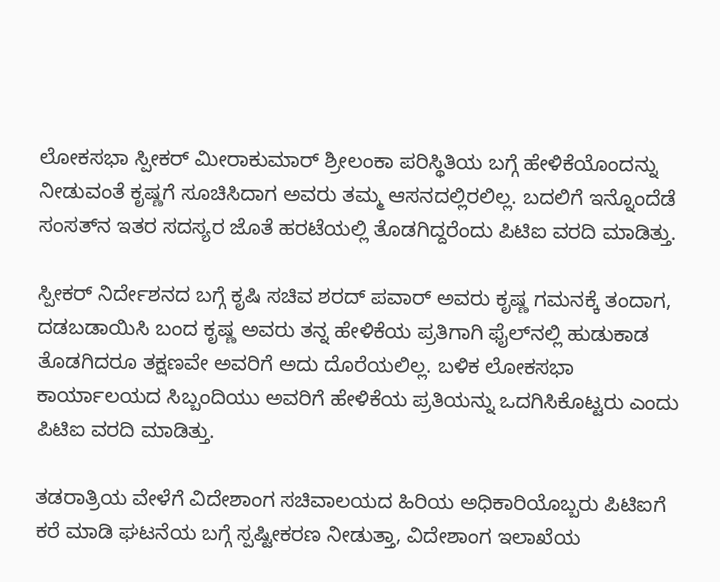ಲೋಕಸಭಾ ಸ್ಪೀಕರ್ ಮೀರಾಕುಮಾರ್ ಶ್ರೀಲಂಕಾ ಪರಿಸ್ಥಿತಿಯ ಬಗ್ಗೆ ಹೇಳಿಕೆಯೊಂದನ್ನು ನೀಡುವಂತೆ ಕೃಷ್ಣಗೆ ಸೂಚಿಸಿದಾಗ ಅವರು ತಮ್ಮ ಆಸನದಲ್ಲಿರಲಿಲ್ಲ. ಬದಲಿಗೆ ಇನ್ನೊಂದೆಡೆ ಸಂಸತ್‌ನ ಇತರ ಸದಸ್ಯರ ಜೊತೆ ಹರಟೆಯಲ್ಲಿ ತೊಡಗಿದ್ದರೆಂದು ಪಿಟಿಐ ವರದಿ ಮಾಡಿತ್ತು.

ಸ್ಪೀಕರ್ ನಿರ್ದೇಶನದ ಬಗ್ಗೆ ಕೃಷಿ ಸಚಿವ ಶರದ್ ಪವಾರ್ ಅವರು ಕೃಷ್ಣ ಗಮನಕ್ಕೆ ತಂದಾಗ, ದಡಬಡಾಯಿಸಿ ಬಂದ ಕೃಷ್ಣ ಅವರು ತನ್ನ ಹೇಳಿಕೆಯ ಪ್ರತಿಗಾಗಿ ಫೈಲ್‌ನಲ್ಲಿ ಹುಡುಕಾಡ ತೊಡಗಿದರೂ ತಕ್ಷಣವೇ ಅವರಿಗೆ ಅದು ದೊರೆಯಲಿಲ್ಲ. ಬಳಿಕ ಲೋಕಸಭಾ ಕಾರ್ಯಾಲಯದ ಸಿಬ್ಬಂದಿಯು ಅವರಿಗೆ ಹೇಳಿಕೆಯ ಪ್ರತಿಯನ್ನು ಒದಗಿಸಿಕೊಟ್ಟರು ಎಂದು ಪಿಟಿಐ ವರದಿ ಮಾಡಿತ್ತು.

ತಡರಾತ್ರಿಯ ವೇಳೆಗೆ ವಿದೇಶಾಂಗ ಸಚಿವಾಲಯದ ಹಿರಿಯ ಅಧಿಕಾರಿಯೊಬ್ಬರು ಪಿಟಿಐಗೆ ಕರೆ ಮಾಡಿ ಘಟನೆಯ ಬಗ್ಗೆ ಸ್ಪಷ್ಟೀಕರಣ ನೀಡುತ್ತಾ, ವಿದೇಶಾಂಗ ಇಲಾಖೆಯ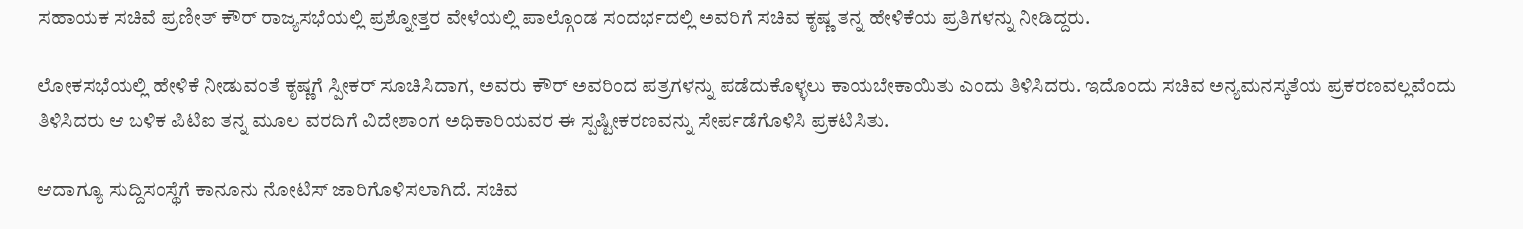ಸಹಾಯಕ ಸಚಿವೆ ಪ್ರಣೀತ್ ಕೌರ್ ರಾಜ್ಯಸಭೆಯಲ್ಲಿ ಪ್ರಶ್ನೋತ್ತರ ವೇಳೆಯಲ್ಲಿ ಪಾಲ್ಗೊಂಡ ಸಂದರ್ಭದಲ್ಲಿ ಅವರಿಗೆ ಸಚಿವ ಕೃಷ್ಣ ತನ್ನ ಹೇಳಿಕೆಯ ಪ್ರತಿಗಳನ್ನು ನೀಡಿದ್ದರು.

ಲೋಕಸಭೆಯಲ್ಲಿ ಹೇಳಿಕೆ ನೀಡುವಂತೆ ಕೃಷ್ಣಗೆ ಸ್ಪೀಕರ್ ಸೂಚಿಸಿದಾಗ, ಅವರು ಕೌರ್ ಅವರಿಂದ ಪತ್ರಗಳನ್ನು ಪಡೆದುಕೊಳ್ಳಲು ಕಾಯಬೇಕಾಯಿತು ಎಂದು ತಿಳಿಸಿದರು. ಇದೊಂದು ಸಚಿವ ಅನ್ಯಮನಸ್ಕತೆಯ ಪ್ರಕರಣವಲ್ಲವೆಂದು ತಿಳಿಸಿದರು ಆ ಬಳಿಕ ಪಿಟಿಐ ತನ್ನ ಮೂಲ ವರದಿಗೆ ವಿದೇಶಾಂಗ ಅಧಿಕಾರಿಯವರ ಈ ಸ್ಪಷ್ಟೀಕರಣವನ್ನು ಸೇರ್ಪಡೆಗೊಳಿಸಿ ಪ್ರಕಟಿಸಿತು.

ಆದಾಗ್ಯೂ ಸುದ್ದಿಸಂಸ್ಥೆಗೆ ಕಾನೂನು ನೋಟಿಸ್ ಜಾರಿಗೊಳಿಸಲಾಗಿದೆ. ಸಚಿವ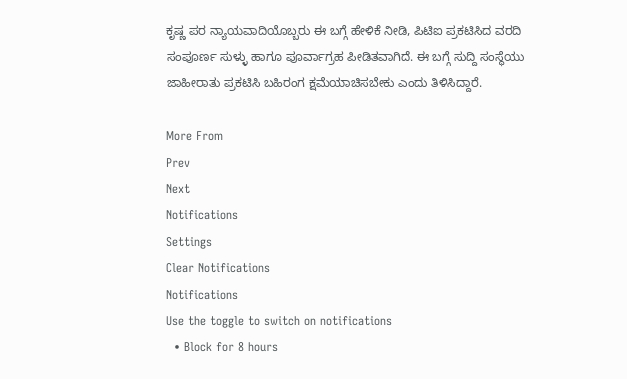ಕೃಷ್ಣ ಪರ ನ್ಯಾಯವಾದಿಯೊಬ್ಬರು ಈ ಬಗ್ಗೆ ಹೇಳಿಕೆ ನೀಡಿ, ಪಿಟಿಐ ಪ್ರಕಟಿಸಿದ ವರದಿ ಸಂಪೂರ್ಣ ಸುಳ್ಳು ಹಾಗೂ ಪೂರ್ವಾಗ್ರಹ ಪೀಡಿತವಾಗಿದೆ. ಈ ಬಗ್ಗೆ ಸುದ್ದಿ ಸಂಸ್ಥೆಯು ಜಾಹೀರಾತು ಪ್ರಕಟಿಸಿ ಬಹಿರಂಗ ಕ್ಷಮೆಯಾಚಿಸಬೇಕು ಎಂದು ತಿಳಿಸಿದ್ದಾರೆ.

More From
Prev
Next
Notifications
Settings
Clear Notifications
Notifications
Use the toggle to switch on notifications
  • Block for 8 hours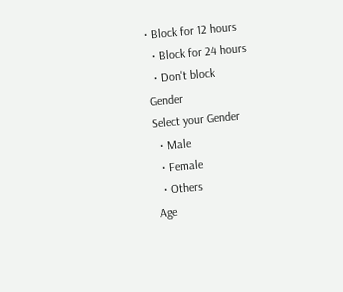• Block for 12 hours
  • Block for 24 hours
  • Don't block
Gender
Select your Gender
  • Male
  • Female
  • Others
Age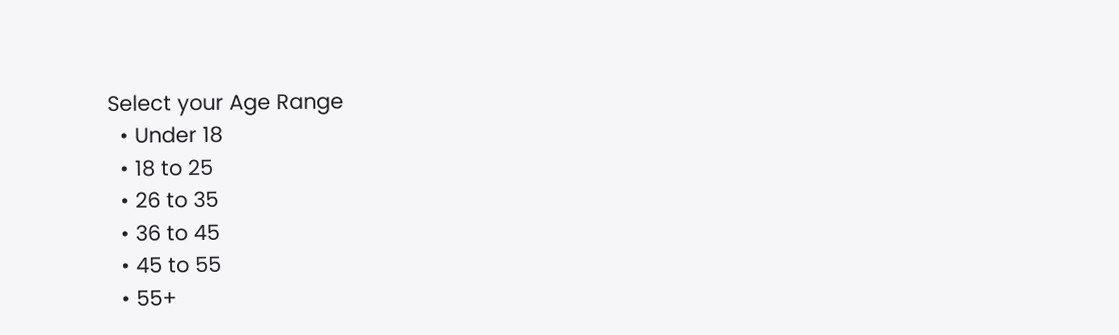Select your Age Range
  • Under 18
  • 18 to 25
  • 26 to 35
  • 36 to 45
  • 45 to 55
  • 55+